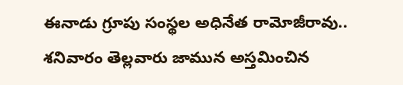ఈనాడు గ్రూపు సంస్థల అధినేత రామోజీరావు.. శనివారం తెల్లవారు జామున అస్తమించిన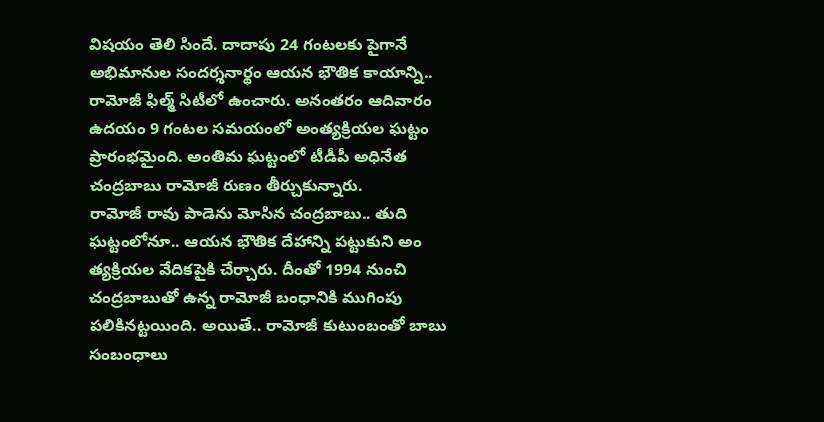విషయం తెలి సిందే. దాదాపు 24 గంటలకు పైగానే అభిమానుల సందర్శనార్థం ఆయన భౌతిక కాయాన్ని.. రామోజీ ఫిల్మ్ సిటీలో ఉంచారు. అనంతరం ఆదివారం ఉదయం 9 గంటల సమయంలో అంత్యక్రియల ఘట్టం ప్రారంభమైంది. అంతిమ ఘట్టంలో టీడీపీ అధినేత చంద్రబాబు రామోజీ రుణం తీర్చుకున్నారు.
రామోజీ రావు పాడెను మోసిన చంద్రబాబు.. తుది ఘట్టంలోనూ.. ఆయన భౌతిక దేహాన్ని పట్టుకుని అం త్యక్రియల వేదికపైకి చేర్చారు. దీంతో 1994 నుంచి చంద్రబాబుతో ఉన్న రామోజీ బంధానికి ముగింపు పలికినట్టయింది. అయితే.. రామోజీ కుటుంబంతో బాబు సంబంధాలు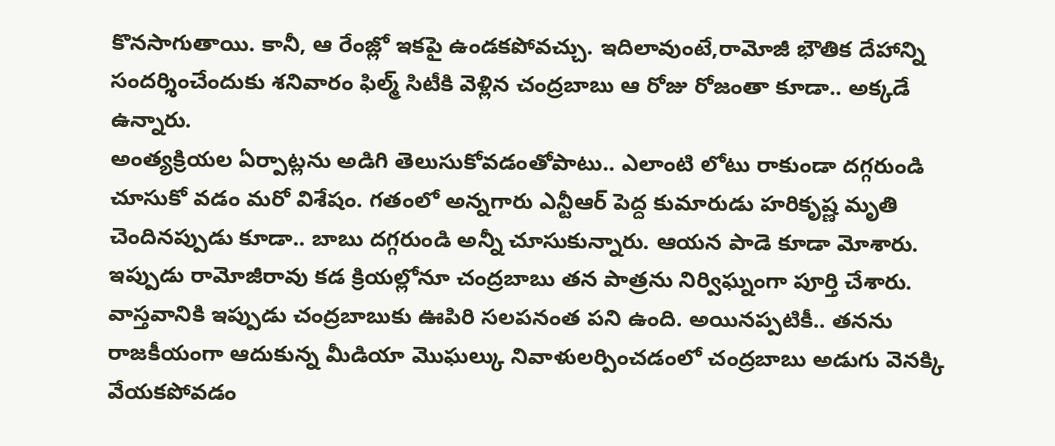కొనసాగుతాయి. కానీ, ఆ రేంజ్లో ఇకపై ఉండకపోవచ్చు. ఇదిలావుంటే,రామోజీ భౌతిక దేహాన్ని సందర్శించేందుకు శనివారం ఫిల్మ్ సిటీకి వెళ్లిన చంద్రబాబు ఆ రోజు రోజంతా కూడా.. అక్కడే ఉన్నారు.
అంత్యక్రియల ఏర్పాట్లను అడిగి తెలుసుకోవడంతోపాటు.. ఎలాంటి లోటు రాకుండా దగ్గరుండి చూసుకో వడం మరో విశేషం. గతంలో అన్నగారు ఎన్టీఆర్ పెద్ద కుమారుడు హరికృష్ణ మృతి చెందినప్పుడు కూడా.. బాబు దగ్గరుండి అన్నీ చూసుకున్నారు. ఆయన పాడె కూడా మోశారు. ఇప్పుడు రామోజీరావు కడ క్రియల్లోనూ చంద్రబాబు తన పాత్రను నిర్విఘ్నంగా పూర్తి చేశారు.
వాస్తవానికి ఇప్పుడు చంద్రబాబుకు ఊపిరి సలపనంత పని ఉంది. అయినప్పటికీ.. తనను రాజకీయంగా ఆదుకున్న మీడియా మొఘల్కు నివాళులర్పించడంలో చంద్రబాబు అడుగు వెనక్కి వేయకపోవడం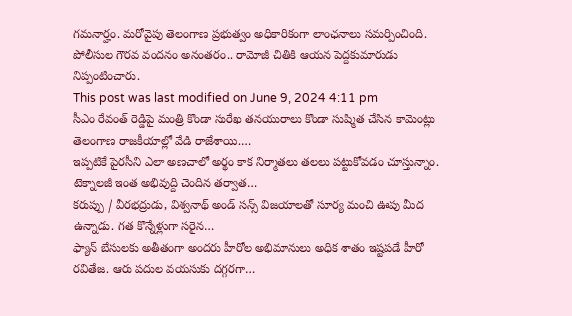గమనార్హం. మరోవైపు తెలంగాణ ప్రభుత్వం అధికారికంగా లాంఛనాలు సమర్పించింది. పోలీసుల గౌరవ వందనం అనంతరం.. రామోజీ చితికి ఆయన పెద్దకుమారుడు నిప్పంటించారు.
This post was last modified on June 9, 2024 4:11 pm
సీఎం రేవంత్ రెడ్డిపై మంత్రి కొండా సురేఖ తనయురాలు కొండా సుష్మిత చేసిన కామెంట్లు తెలంగాణ రాజకీయాల్లో వేడి రాజేశాయి.…
ఇప్పటికే పైరసీని ఎలా అణచాలో అర్థం కాక నిర్మాతలు తలలు పట్టుకోవడం చూస్తున్నాం. టెక్నాలజీ ఇంత అభివుద్ది చెందిన తర్వాత…
కరుప్పు / వీరభద్రుడు, విశ్వనాథ్ అండ్ సన్స్ విజయాలతో సూర్య మంచి ఊపు మీద ఉన్నాడు. గత కొన్నేళ్లుగా సరైన…
ఫ్యాన్ బేసులకు అతీతంగా అందరు హీరోల అభిమానులు అధిక శాతం ఇష్టపడే హీరో రవితేజ. ఆరు పదుల వయసుకు దగ్గరగా…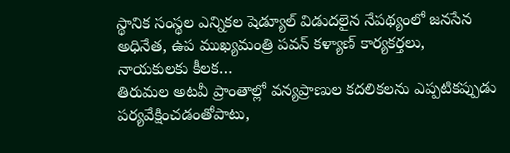స్థానిక సంస్థల ఎన్నికల షెడ్యూల్ విడుదలైన నేపథ్యంలో జనసేన అధినేత, ఉప ముఖ్యమంత్రి పవన్ కళ్యాణ్ కార్యకర్తలు, నాయకులకు కీలక…
తిరుమల అటవీ ప్రాంతాల్లో వన్యప్రాణుల కదలికలను ఎప్పటికప్పుడు పర్యవేక్షించడంతోపాటు,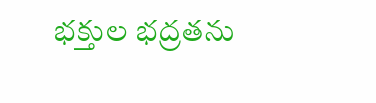భక్తుల భద్రతను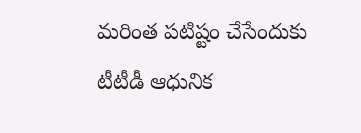మరింత పటిష్టం చేసేందుకు టీటీడీ ఆధునిక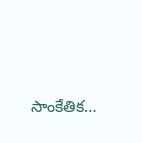సాంకేతిక…